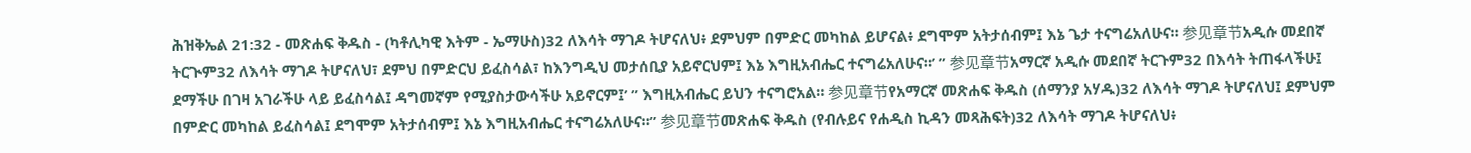ሕዝቅኤል 21:32 - መጽሐፍ ቅዱስ - (ካቶሊካዊ እትም - ኤማሁስ)32 ለእሳት ማገዶ ትሆናለህ፥ ደምህም በምድር መካከል ይሆናል፥ ደግሞም አትታሰብም፤ እኔ ጌታ ተናግሬአለሁና። 参见章节አዲሱ መደበኛ ትርጒም32 ለእሳት ማገዶ ትሆናለህ፣ ደምህ በምድርህ ይፈስሳል፣ ከእንግዲህ መታሰቢያ አይኖርህም፤ እኔ እግዚአብሔር ተናግሬአለሁና።’ ” 参见章节አማርኛ አዲሱ መደበኛ ትርጉም32 በእሳት ትጠፋላችሁ፤ ደማችሁ በገዛ አገራችሁ ላይ ይፈስሳል፤ ዳግመኛም የሚያስታውሳችሁ አይኖርም፤’ ” እግዚአብሔር ይህን ተናግሮአል። 参见章节የአማርኛ መጽሐፍ ቅዱስ (ሰማንያ አሃዱ)32 ለእሳት ማገዶ ትሆናለህ፤ ደምህም በምድር መካከል ይፈስሳል፤ ደግሞም አትታሰብም፤ እኔ እግዚአብሔር ተናግሬአለሁና።” 参见章节መጽሐፍ ቅዱስ (የብሉይና የሐዲስ ኪዳን መጻሕፍት)32 ለእሳት ማገዶ ትሆናለህ፥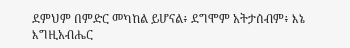ደምህም በምድር መካከል ይሆናል፥ ደግሞም አትታሰብም፥ እኔ እግዚአብሔር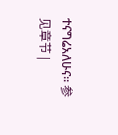ተናግሬአለሁና። 参见章节 |